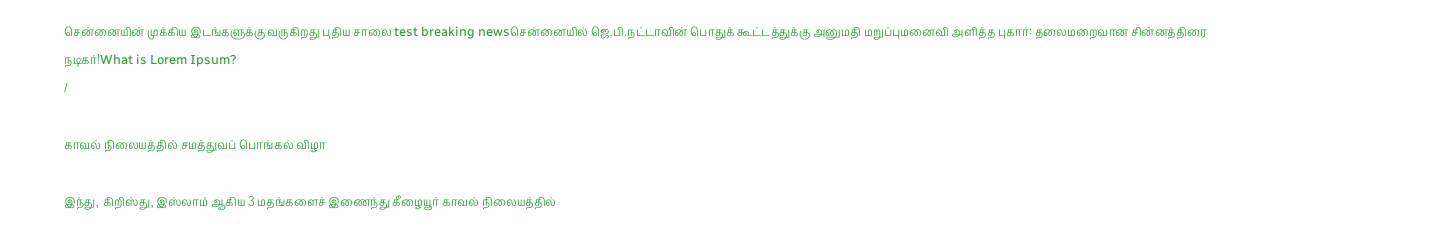சென்னையின் முக்கிய இடங்களுக்கு வருகிறது புதிய சாலை test breaking newsசென்னையில் ஜெ.பி.நட்டாவின் பொதுக் கூட்டத்துக்கு அனுமதி மறுப்புமனைவி அளித்த புகார்: தலைமறைவான சின்னத்திரை நடிகர்!What is Lorem Ipsum?
/

காவல் நிலையத்தில் சமத்துவப் பொங்கல் விழா

இந்து, கிறிஸ்து, இஸ்லாம் ஆகிய 3 மதங்களைச் இணைந்து கீழையூர் காவல் நிலையத்தில்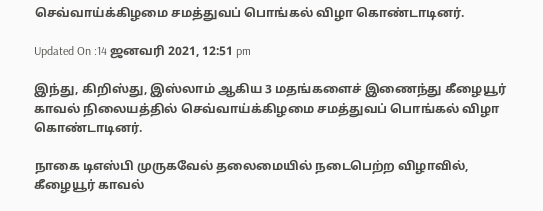செவ்வாய்க்கிழமை சமத்துவப் பொங்கல் விழா கொண்டாடினர்.

Updated On :14 ஜனவரி 2021, 12:51 pm

இந்து, கிறிஸ்து, இஸ்லாம் ஆகிய 3 மதங்களைச் இணைந்து கீழையூர் காவல் நிலையத்தில் செவ்வாய்க்கிழமை சமத்துவப் பொங்கல் விழா கொண்டாடினர்.

நாகை டிஎஸ்பி முருகவேல் தலைமையில் நடைபெற்ற விழாவில், கீழையூர் காவல்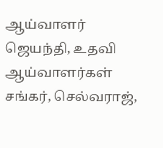ஆய்வாளர் ஜெயந்தி, உதவி ஆய்வாளர்கள் சங்கர், செல்வராஜ்,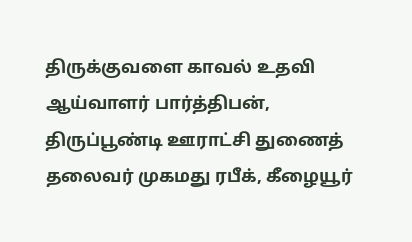திருக்குவளை காவல் உதவி ஆய்வாளர் பார்த்திபன், திருப்பூண்டி ஊராட்சி துணைத் தலைவர் முகமது ரபீக், கீழையூர்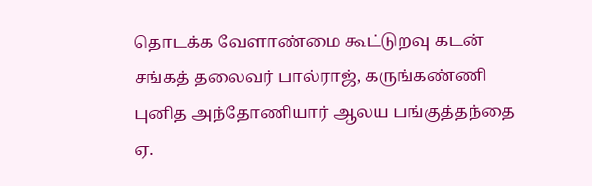தொடக்க வேளாண்மை கூட்டுறவு கடன் சங்கத் தலைவர் பால்ராஜ், கருங்கண்ணி புனித அந்தோணியார் ஆலய பங்குத்தந்தை ஏ.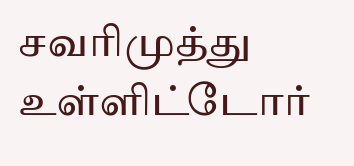சவரிமுத்து உள்ளிட்டோர்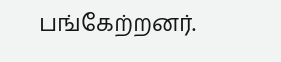பங்கேற்றனர்.